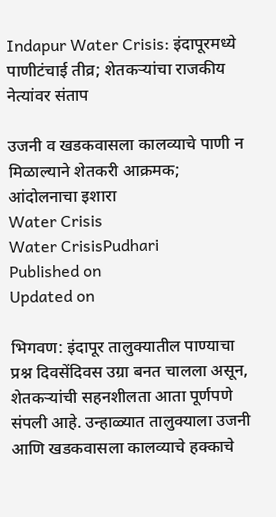Indapur Water Crisis: इंदापूरमध्ये पाणीटंचाई तीव्र; शेतकऱ्यांचा राजकीय नेत्यांवर संताप

उजनी व खडकवासला कालव्याचे पाणी न मिळाल्याने शेतकरी आक्रमक; आंदोलनाचा इशारा
Water Crisis
Water CrisisPudhari
Published on
Updated on

भिगवण: इंदापूर तालुक्यातील पाण्याचा प्रश्न दिवसेंदिवस उग्रा बनत चालला असून, शेतकऱ्यांची सहनशीलता आता पूर्णपणे संपली आहे. उन्हाळ्यात तालुक्याला उजनी आणि खडकवासला कालव्याचे हक्काचे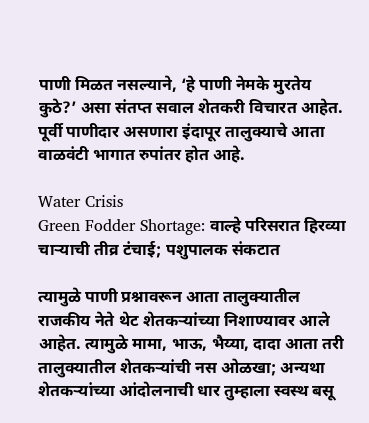पाणी मिळत नसल्याने, ‘हे पाणी नेमके मुरतेय कुठे?’ असा संतप्त सवाल शेतकरी विचारत आहेत. पूर्वी पाणीदार असणारा इंदापूर तालुक्याचे आता वाळवंटी भागात रुपांतर होत आहे.

Water Crisis
Green Fodder Shortage: वाल्हे परिसरात हिरव्या चाऱ्याची तीव्र टंचाई; पशुपालक संकटात

त्यामुळे पाणी प्रश्नावरून आता तालुक्यातील राजकीय नेते थेट शेतकऱ्यांच्या निशाण्यावर आले आहेत. त्यामुळे मामा, भाऊ, भैय्या, दादा आता तरी तालुक्यातील शेतकऱ्यांची नस ओळखा; अन्यथा शेतकऱ्यांच्या आंदोलनाची धार तुम्हाला स्वस्थ बसू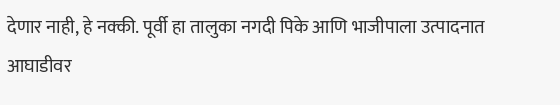देणार नाही, हे नक्की. पूर्वी हा तालुका नगदी पिके आणि भाजीपाला उत्पादनात आघाडीवर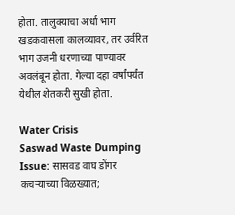होता. तालुक्याचा अर्धा भाग खडकवासला कालव्यावर, तर उर्वरित भाग उजनी धरणाच्या पाण्यावर अवलंबून होता. गेल्या दहा वर्षांपर्यंत येथील शेतकरी सुखी होता.

Water Crisis
Saswad Waste Dumping Issue: सासवड वाघ डोंगर कचऱ्याच्या विळख्यात;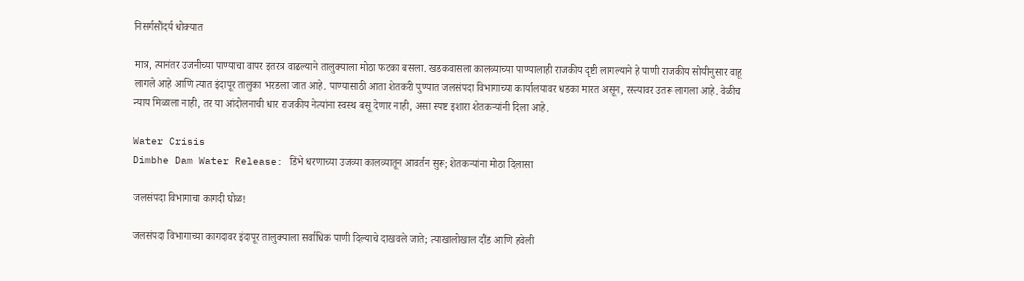निसर्गसौंदर्य धोक्यात

मात्र, त्यानंतर उजनीच्या पाण्याचा वापर इतरत्र वाढल्याने तालुक्याला मोठा फटका बसला. खडकवासला कालव्याच्या पाण्यालाही राजकीय दृष्टी लागल्याने हे पाणी राजकीय सोयीनुसार वाहू लागले आहे आणि त्यात इंदापूर तालुका भरडला जात आहे. पाण्यासाठी आता शेतकरी पुण्यात जलसंपदा विभागाच्या कार्यालयावर धडका मारत असून, रस्त्यावर उतरू लागला आहे. वेळीच न्याय मिळाला नाही, तर या आंदोलनाची धार राजकीय नेत्यांना स्वस्थ बसू देणार नाही, असा स्पष्ट इशारा शेतकऱ्यांनी दिला आहे.

Water Crisis
Dimbhe Dam Water Release: डिंभे धरणाच्या उजव्या कालव्यातून आवर्तन सुरू; शेतकऱ्यांना मोठा दिलासा

जलसंपदा विभागाचा कागदी घोळ!

जलसंपदा विभागाच्या कागदावर इंदापूर तालुक्याला सर्वाधिक पाणी दिल्याचे दाखवले जाते; त्याखालोखाल दौंड आणि हवेली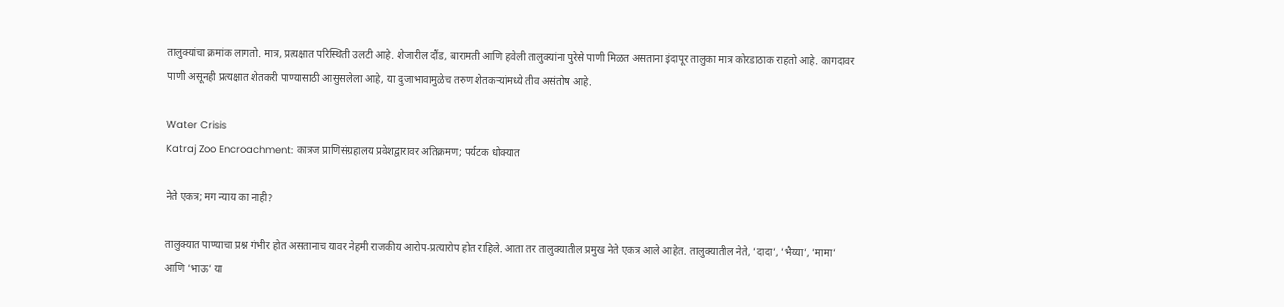तालुक्यांचा क्रमांक लागतो. मात्र, प्रत्यक्षात परिस्थिती उलटी आहे. शेजारील दौंड, बारामती आणि हवेली तालुक्यांना पुरेसे पाणी मिळत असताना इंदापूर तालुका मात्र कोरडाठाक राहतो आहे. कागदावर पाणी असूनही प्रत्यक्षात शेतकरी पाण्यासाठी आसुसलेला आहे, या दुजाभावामुळेच तरुण शेतकऱ्यांमध्ये तीव असंतोष आहे.

Water Crisis
Katraj Zoo Encroachment: कात्रज प्राणिसंग्रहालय प्रवेशद्वारावर अतिक्रमण; पर्यटक धोक्यात

नेते एकत्र; मग न्याय का नाही?

तालुक्यात पाण्याचा प्रश्न गंभीर होत असतानाच यावर नेहमी राजकीय आरोप-प्रत्यारोप होत राहिले. आता तर तालुक्यातील प्रमुख नेते एकत्र आले आहेत. तालुक्यातील नेते, ’दादा‌’, ’भैय्या‌’, ’मामा‌’ आणि ‌’भाऊ‌’ या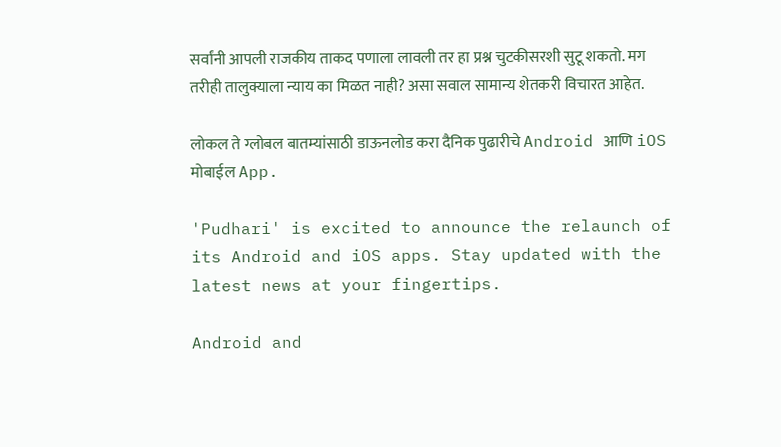सर्वांनी आपली राजकीय ताकद पणाला लावली तर हा प्रश्न चुटकीसरशी सुटू शकतो. मग तरीही तालुक्याला न्याय का मिळत नाही? असा सवाल सामान्य शेतकरी विचारत आहेत.

लोकल ते ग्लोबल बातम्यांसाठी डाऊनलोड करा दैनिक पुढारीचे Android आणि iOS मोबाईल App.

'Pudhari' is excited to announce the relaunch of its Android and iOS apps. Stay updated with the latest news at your fingertips.

Android and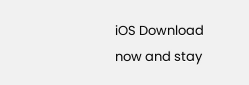iOS Download now and stay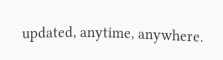updated, anytime, anywhere.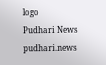logo
Pudhari News
pudhari.news